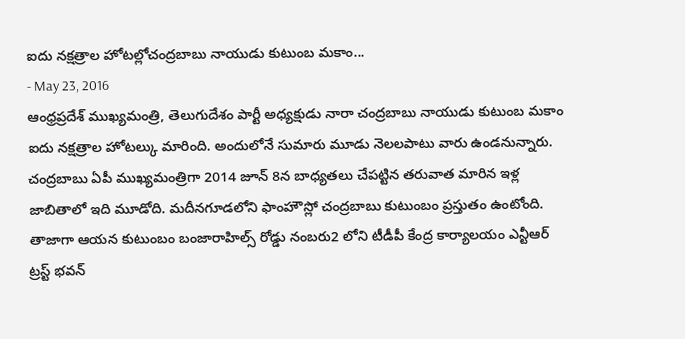ఐదు నక్షత్రాల హోటల్లోచంద్రబాబు నాయుడు కుటుంబ మకాం...
- May 23, 2016
ఆంధ్రప్రదేశ్ ముఖ్యమంత్రి, తెలుగుదేశం పార్టీ అధ్యక్షుడు నారా చంద్రబాబు నాయుడు కుటుంబ మకాం ఐదు నక్షత్రాల హోటల్కు మారింది. అందులోనే సుమారు మూడు నెలలపాటు వారు ఉండనున్నారు. చంద్రబాబు ఏపీ ముఖ్యమంత్రిగా 2014 జూన్ 8న బాధ్యతలు చేపట్టిన తరువాత మారిన ఇళ్ల జాబితాలో ఇది మూడోది. మదీనగూడలోని ఫాంహౌస్లో చంద్రబాబు కుటుంబం ప్రస్తుతం ఉంటోంది. తాజాగా ఆయన కుటుంబం బంజారాహిల్స్ రోడ్డు నంబరు2 లోని టీడీపీ కేంద్ర కార్యాలయం ఎన్టీఆర్ ట్రస్ట్ భవన్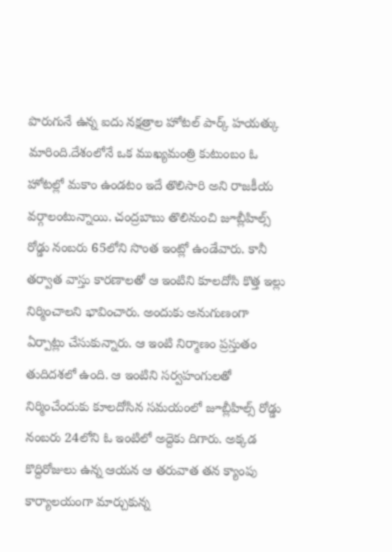పొరుగునే ఉన్న ఐదు నక్షత్రాల హోటల్ పార్క్ హయత్కు మారింది.దేశంలోనే ఒక ముఖ్యమంత్రి కుటుంబం ఓ హోటల్లో మకాం ఉండటం ఇదే తొలిసారి అని రాజకీయ వర్గాలంటున్నాయి. చంద్రబాబు తొలినుంచి జూబ్లీహిల్స్ రోడ్డు నంబరు 65లోని సొంత ఇంట్లో ఉండేవారు. కానీ తర్వాత వాస్తు కారణాలతో ఆ ఇంటిని కూలదోసి కొత్త ఇల్లు నిర్మించాలని భావించారు. అందుకు అనుగుణంగా ఏర్పాట్లు చేసుకున్నారు. ఆ ఇంటి నిర్మాణం ప్రస్తుతం తుదిదశలో ఉంది. ఆ ఇంటిని సర్వహంగులతో నిర్మించేందుకు కూలదోసిన సమయంలో జూబ్లీహిల్స్ రోడ్డు నంబరు 24లోని ఓ ఇంటిలో అద్దెకు దిగారు. అక్కడ కొద్దిరోజులు ఉన్న ఆయన ఆ తరువాత తన క్యాంపు కార్యాలయంగా మార్చుకున్న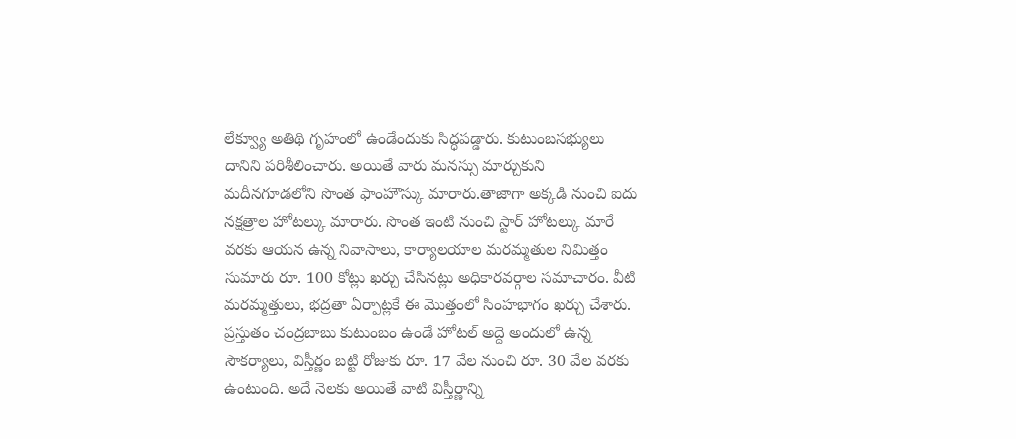లేక్వ్యూ అతిథి గృహంలో ఉండేందుకు సిద్ధపడ్డారు. కుటుంబసభ్యులు దానిని పరిశీలించారు. అయితే వారు మనస్సు మార్చుకుని మదీనగూడలోని సొంత ఫాంహౌస్కు మారారు.తాజాగా అక్కడి నుంచి ఐదు నక్షత్రాల హోటల్కు మారారు. సొంత ఇంటి నుంచి స్టార్ హోటల్కు మారే వరకు ఆయన ఉన్న నివాసాలు, కార్యాలయాల మరమ్మతుల నిమిత్తం సుమారు రూ. 100 కోట్లు ఖర్చు చేసినట్లు అధికారవర్గాల సమాచారం. వీటి మరమ్మత్తులు, భద్రతా ఏర్పాట్లకే ఈ మొత్తంలో సింహభాగం ఖర్చు చేశారు. ప్రస్తుతం చంద్రబాబు కుటుంబం ఉండే హోటల్ అద్దె అందులో ఉన్న సౌకర్యాలు, విస్తీర్ణం బట్టి రోజుకు రూ. 17 వేల నుంచి రూ. 30 వేల వరకు ఉంటుంది. అదే నెలకు అయితే వాటి విస్తీర్ణాన్ని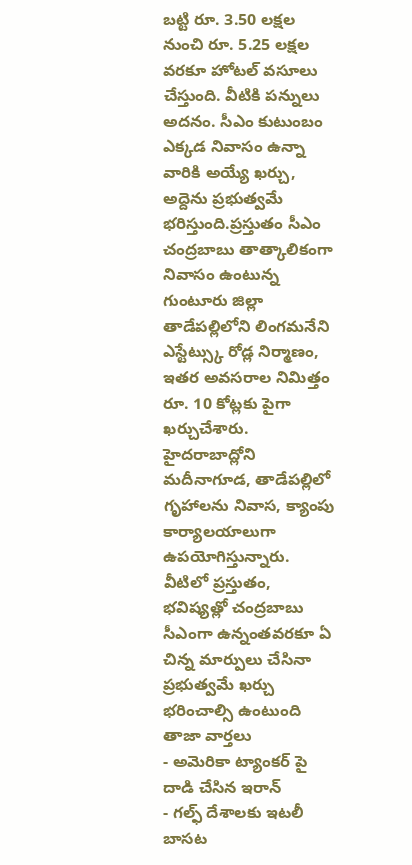బట్టి రూ. 3.50 లక్షల నుంచి రూ. 5.25 లక్షల వరకూ హోటల్ వసూలు చేస్తుంది. వీటికి పన్నులు అదనం. సీఎం కుటుంబం ఎక్కడ నివాసం ఉన్నా వారికి అయ్యే ఖర్చు, అద్దెను ప్రభుత్వమే భరిస్తుంది.ప్రస్తుతం సీఎం చంద్రబాబు తాత్కాలికంగా నివాసం ఉంటున్న గుంటూరు జిల్లా తాడేపల్లిలోని లింగమనేని ఎస్టేట్స్కు రోడ్ల నిర్మాణం, ఇతర అవసరాల నిమిత్తం రూ. 10 కోట్లకు పైగా ఖర్చుచేశారు. హైదరాబాద్లోని మదీనాగూడ, తాడేపల్లిలో గృహాలను నివాస, క్యాంపు కార్యాలయాలుగా ఉపయోగిస్తున్నారు. వీటిలో ప్రస్తుతం, భవిష్యత్లో చంద్రబాబు సీఎంగా ఉన్నంతవరకూ ఏ చిన్న మార్పులు చేసినా ప్రభుత్వమే ఖర్చు భరించాల్సి ఉంటుంది
తాజా వార్తలు
- అమెరికా ట్యాంకర్ పై దాడి చేసిన ఇరాన్
- గల్ఫ్ దేశాలకు ఇటలీ బాసట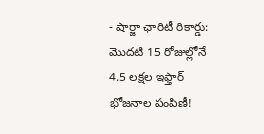- షార్జా ఛారిటీ రికార్డు: మొదటి 15 రోజుల్లోనే 4.5 లక్షల ఇఫ్తార్ భోజనాల పంపిణీ!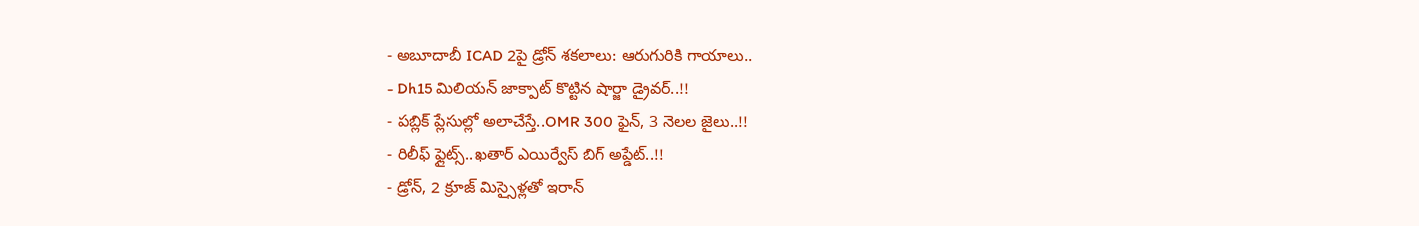- అబూదాబీ ICAD 2పై డ్రోన్ శకలాలు: ఆరుగురికి గాయాలు..
- Dh15 మిలియన్ జాక్పాట్ కొట్టిన షార్జా డ్రైవర్..!!
- పబ్లిక్ ప్లేసుల్లో అలాచేస్తే..OMR 300 ఫైన్, 3 నెలల జైలు..!!
- రిలీఫ్ ఫ్లైట్స్..ఖతార్ ఎయిర్వేస్ బిగ్ అప్డేట్..!!
- డ్రోన్, 2 క్రూజ్ మిస్సైళ్లతో ఇరాన్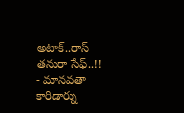అటాక్..రాస్ తనురా సేఫ్..!!
- మానవతా కారిడార్ను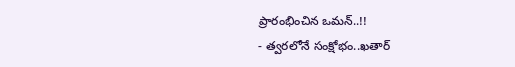ప్రారంభించిన ఒమన్..!!
- త్వరలోనే సంక్షోభం..ఖతార్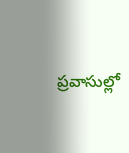ప్రవాసుల్లో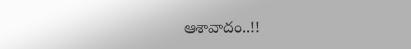ఆశావాదం..!!